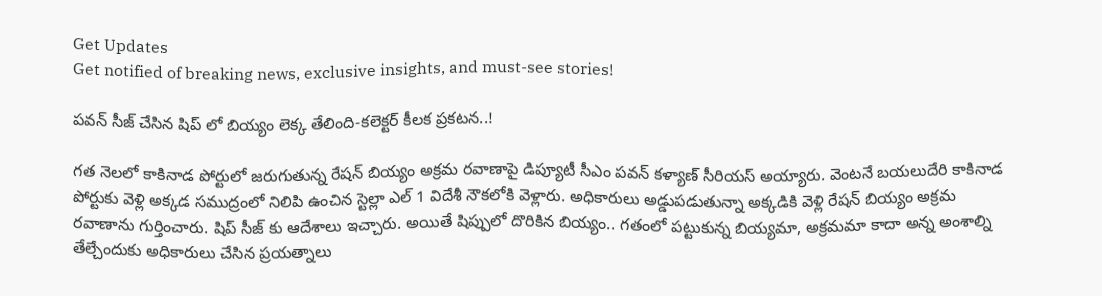Get Updates
Get notified of breaking news, exclusive insights, and must-see stories!

పవన్ సీజ్ చేసిన షిప్ లో బియ్యం లెక్క తేలింది-కలెక్టర్ కీలక ప్రకటన..!

గత నెలలో కాకినాడ పోర్టులో జరుగుతున్న రేషన్ బియ్యం అక్రమ రవాణాపై డిప్యూటీ సీఎం పవన్ కళ్యాణ్ సీరియస్ అయ్యారు. వెంటనే బయలుదేరి కాకినాడ పోర్టుకు వెళ్లి అక్కడ సముద్రంలో నిలిపి ఉంచిన స్టెల్లా ఎల్ 1 విదేశీ నౌకలోకి వెళ్లారు. అధికారులు అడ్డుపడుతున్నా అక్కడికి వెళ్లి రేషన్ బియ్యం అక్రమ రవాణాను గుర్తించారు. షిప్ సీజ్ కు ఆదేశాలు ఇచ్చారు. అయితే షిప్పులో దొరికిన బియ్యం.. గతంలో పట్టుకున్న బియ్యమా, అక్రమమా కాదా అన్న అంశాల్ని తేల్చేందుకు అధికారులు చేసిన ప్రయత్నాలు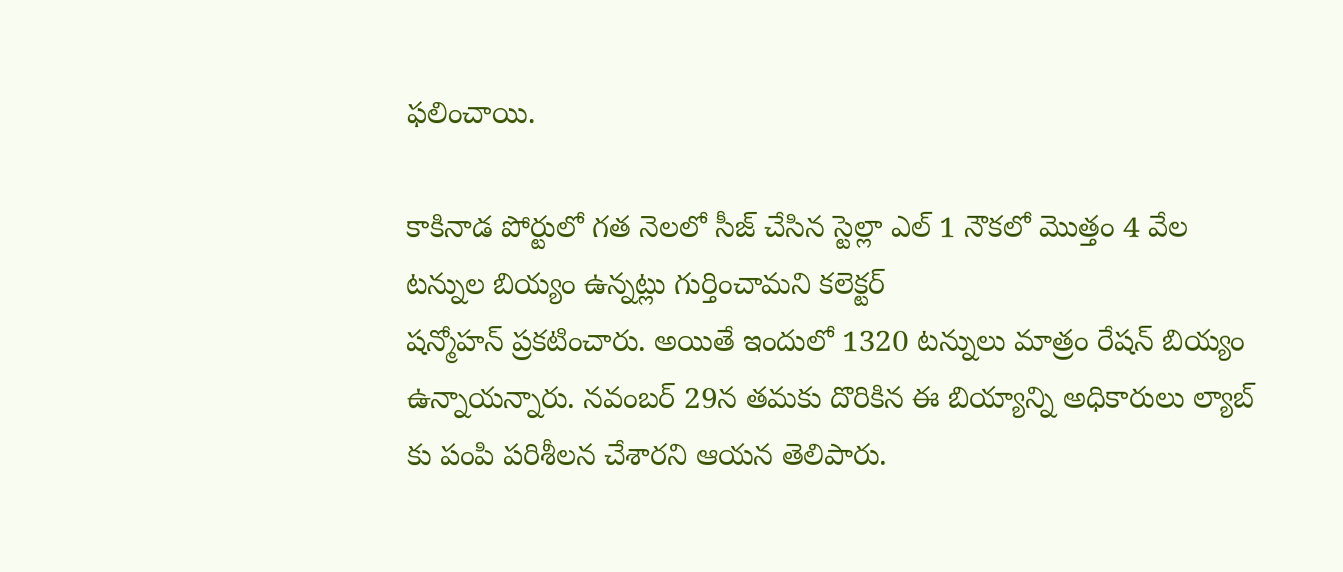ఫలించాయి.

కాకినాడ పోర్టులో గత నెలలో సీజ్ చేసిన స్టెల్లా ఎల్ 1 నౌకలో మొత్తం 4 వేల టన్నుల బియ్యం ఉన్నట్లు గుర్తించామని కలెక్టర్
షన్మోహన్ ప్రకటించారు. అయితే ఇందులో 1320 టన్నులు మాత్రం రేషన్ బియ్యం ఉన్నాయన్నారు. నవంబర్ 29న తమకు దొరికిన ఈ బియ్యాన్ని అధికారులు ల్యాబ్ కు పంపి పరిశీలన చేశారని ఆయన తెలిపారు.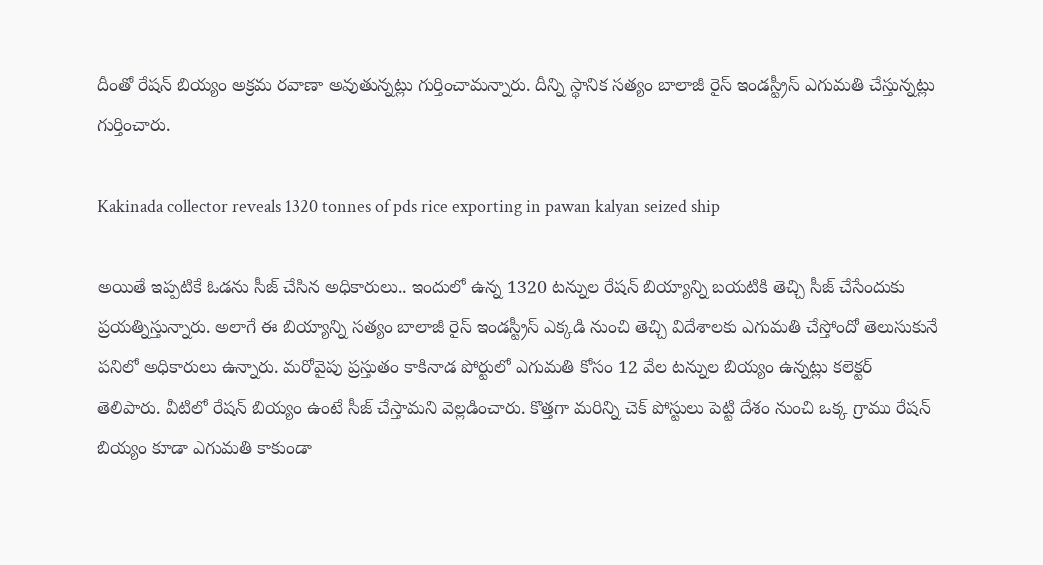దీంతో రేషన్ బియ్యం అక్రమ రవాణా అవుతున్నట్లు గుర్తించామన్నారు. దీన్ని స్థానిక సత్యం బాలాజీ రైస్ ఇండస్ట్రీస్ ఎగుమతి చేస్తున్నట్లు గుర్తించారు.

Kakinada collector reveals 1320 tonnes of pds rice exporting in pawan kalyan seized ship

అయితే ఇప్పటికే ఓడను సీజ్ చేసిన అధికారులు.. ఇందులో ఉన్న 1320 టన్నుల రేషన్ బియ్యాన్ని బయటికి తెచ్చి సీజ్ చేసేందుకు ప్రయత్నిస్తున్నారు. అలాగే ఈ బియ్యాన్ని సత్యం బాలాజీ రైస్ ఇండస్ట్రీస్ ఎక్కడి నుంచి తెచ్చి విదేశాలకు ఎగుమతి చేస్తోందో తెలుసుకునే పనిలో అధికారులు ఉన్నారు. మరోవైపు ప్రస్తుతం కాకినాడ పోర్టులో ఎగుమతి కోసం 12 వేల టన్నుల బియ్యం ఉన్నట్లు కలెక్టర్ తెలిపారు. వీటిలో రేషన్ బియ్యం ఉంటే సీజ్ చేస్తామని వెల్లడించారు. కొత్తగా మరిన్ని చెక్ పోస్టులు పెట్టి దేశం నుంచి ఒక్క గ్రాము రేషన్ బియ్యం కూడా ఎగుమతి కాకుండా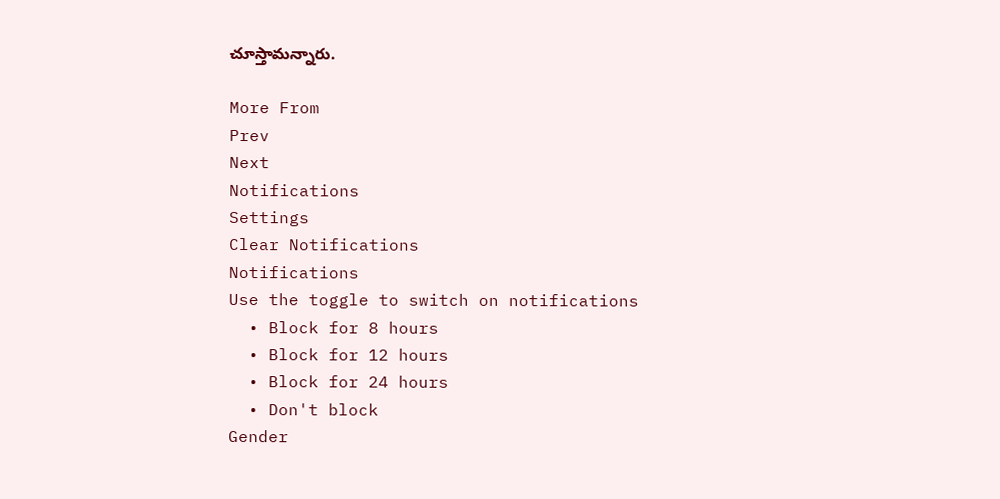చూస్తామన్నారు.

More From
Prev
Next
Notifications
Settings
Clear Notifications
Notifications
Use the toggle to switch on notifications
  • Block for 8 hours
  • Block for 12 hours
  • Block for 24 hours
  • Don't block
Gender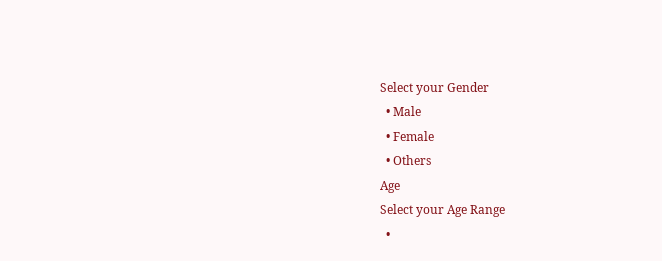Select your Gender
  • Male
  • Female
  • Others
Age
Select your Age Range
  •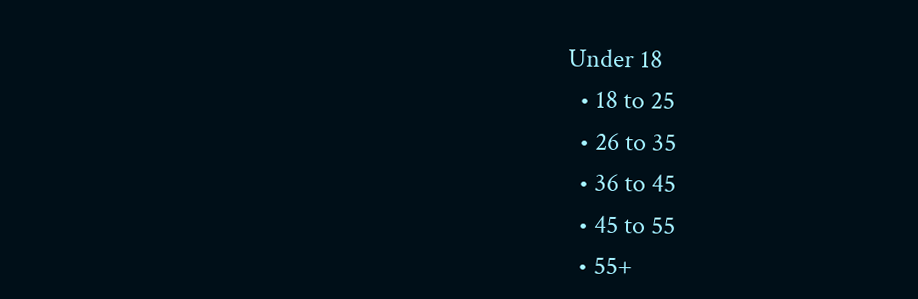Under 18
  • 18 to 25
  • 26 to 35
  • 36 to 45
  • 45 to 55
  • 55+